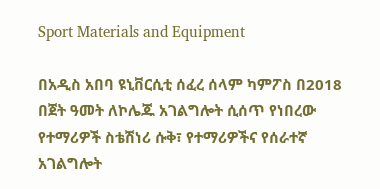Sport Materials and Equipment

በአዲስ አበባ ዩኒቨርሲቲ ሰፈረ ሰላም ካምፖስ በ2018 በጀት ዓመት ለኮሌጁ አገልግሎት ሲሰጥ የነበረው የተማሪዎች ስቴሽነሪ ሱቅ፣ የተማሪዎችና የሰራተኛ አገልግሎት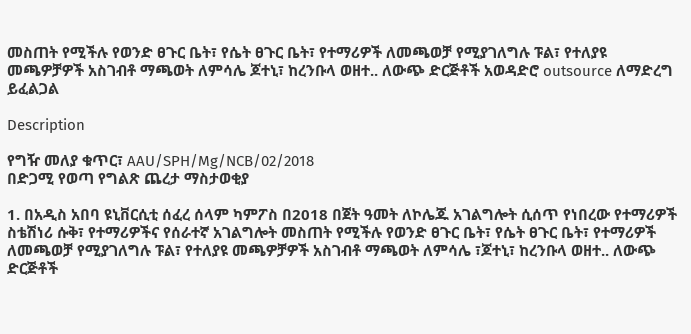መስጠት የሚችሉ የወንድ ፀጉር ቤት፣ የሴት ፀጉር ቤት፣ የተማሪዎች ለመጫወቻ የሚያገለግሉ ፑል፣ የተለያዩ መጫዎቻዎች አስገብቶ ማጫወት ለምሳሌ ጆተኒ፣ ከረንቡላ ወዘተ.. ለውጭ ድርጅቶች አወዳድሮ outsource ለማድረግ ይፈልጋል

Description

የግዥ መለያ ቁጥር፣ AAU/SPH/Mg/NCB/02/2018
በድጋሚ የወጣ የግልጽ ጨረታ ማስታወቂያ

1. በአዲስ አበባ ዩኒቨርሲቲ ሰፈረ ሰላም ካምፖስ በ2018 በጀት ዓመት ለኮሌጁ አገልግሎት ሲሰጥ የነበረው የተማሪዎች ስቴሽነሪ ሱቅ፣ የተማሪዎችና የሰራተኛ አገልግሎት መስጠት የሚችሉ የወንድ ፀጉር ቤት፣ የሴት ፀጉር ቤት፣ የተማሪዎች ለመጫወቻ የሚያገለግሉ ፑል፣ የተለያዩ መጫዎቻዎች አስገብቶ ማጫወት ለምሳሌ ፣ጆተኒ፣ ከረንቡላ ወዘተ.. ለውጭ ድርጅቶች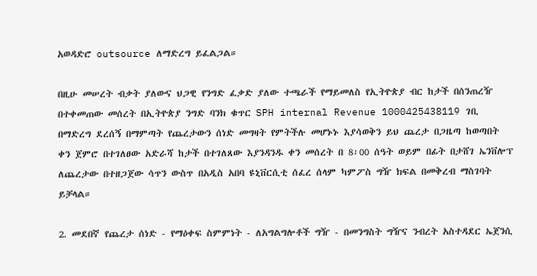አወዳድሮ outsource ለማድረግ ይፈልጋል።

በዚሁ መሠረት ብቃት ያለውና ህጋዊ የንግድ ፈቃድ ያለው ተጫራች የማይመለስ የኢትዮጵያ ብር ከታች በሰንጠረዥ በተቀመጠው መሰረት በኢትዮጵያ ንግድ ባንክ ቁጥር SPH internal Revenue 1000425438119 ገቢ በማድረግ ደረሰኝ በማምጣት የጨረታውን ሰነድ መግዛት የምትችሉ መሆኑኑ እያሳወቅን ይህ ጨረታ በጋዜጣ ከወጣበት ቀን ጀምሮ በተገለፀው አድራሻ ከታች በተገለጸው እያንዳንዱ ቀን መሰረት በ 8፡00 ሰዓት ወይም በፊት በታሸገ ኤንቨሎፕ ለጨረታው በተዘጋጀው ሳጥን ውስጥ በአዲስ አበባ ዩኒቨርሲቲ ሰፈረ ሰላም ካምፖስ ግዥ ክፍል በመቅረብ ማስገባት ይቻላል።

2. መደበኛ የጨረታ ሰነድ - የማዕቀፍ ስምምነት - ለአግልግሎቶች ግዥ - በመንግስት ግዥና ንብረት አስተዳደር ኤጀንሲ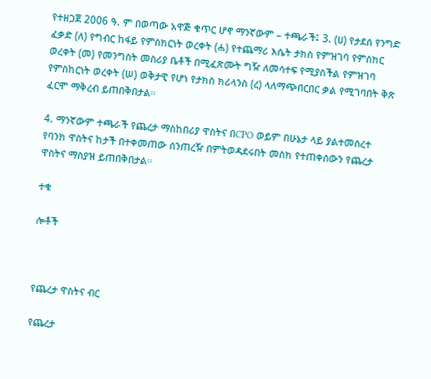የተዘጋጀ 2006 ዓ. ም በወጣው አዋጅ ቁጥር ሆኖ ማንኛውም – ተጫራች፤ 3. (ሀ) የታደሰ የንግድ ፈቃድ (ለ) የግብር ከፋይ የምስክርነት ወረቀት (ሐ) የተጨማሪ እሴት ታክስ የምዝገባ የምስክር ወረቀት (መ) የመንግስት መስሪያ ቤቶች በሚፈጽሙት ግዥ ለመሳተፍ የሚያስችል የምዝገባ የምስከርነት ወረቀት (ሠ) ወቅታዊ የሆነ የታክስ ክሪላንስ (ረ) ላለማጭበርበር ቃል የሚገባበት ቅጽ ፈርሞ ማቅረብ ይጠበቅበታል።

4. ማንኛውም ተጫራች የጨረታ ማስከበሪያ ዋስትና በCPO ወይም በሁኔታ ላይ ያልተመሰረተ የባንክ ዋስትና ከታች በተቀመጠው ሰንጠረዥ በምትወዳደሩበት መስክ የተጠቀሰውን የጨረታ ዋስትና ማስያዝ ይጠበቅበታል።

ተቁ

ሎቶች



የጨረታ ዋስትና ብር

የጨረታ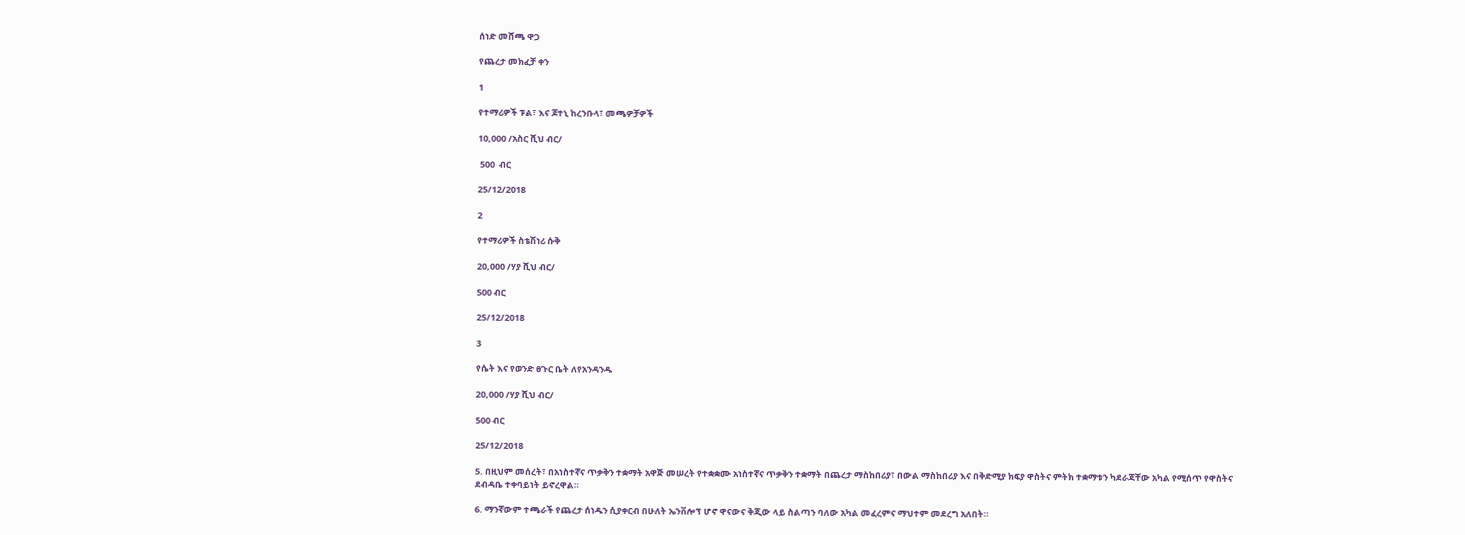ሰነድ መሸጫ ዋጋ

የጨረታ መክፈቻ ቀን

1

የተማሪዎች ፑል፣ እና ጆተኒ ከረንቡላ፣ መጫዎቻዎች

10,000 /አስር ሺህ ብር/

 500  ብር

25/12/2018

2

የተማሪዎች ስቴሽነሪ ሱቅ

20,000 /ሃያ ሺህ ብር/

500 ብር

25/12/2018

3

የሴት እና የወንድ ፀጉር ቤት ለየአንዳንዱ

20,000 /ሃያ ሺህ ብር/

500 ብር

25/12/2018

5. በዚህም መሰረት፣ በአነስተኛና ጥቃቅን ተቋማት አዋጅ መሠረት የተቋቋሙ አነስተኛና ጥቃቅን ተቋማት በጨረታ ማስከበሪያ፣ በውል ማስከበሪያ እና በቅድሚያ ክፍያ ዋስትና ምትክ ተቋማቱን ካደራጃቸው አካል የሚሰጥ የዋስትና ደብዳቤ ተቀባይነት ይኖረዋል።

6. ማንኛውም ተጫራች የጨረታ ሰነዱን ሲያቀርብ በሁለት ኤንቨሎፕ ሆኖ ዋናውና ቅጂው ላይ ስልጣን ባለው አካል መፈረምና ማህተም መደረግ አለበት።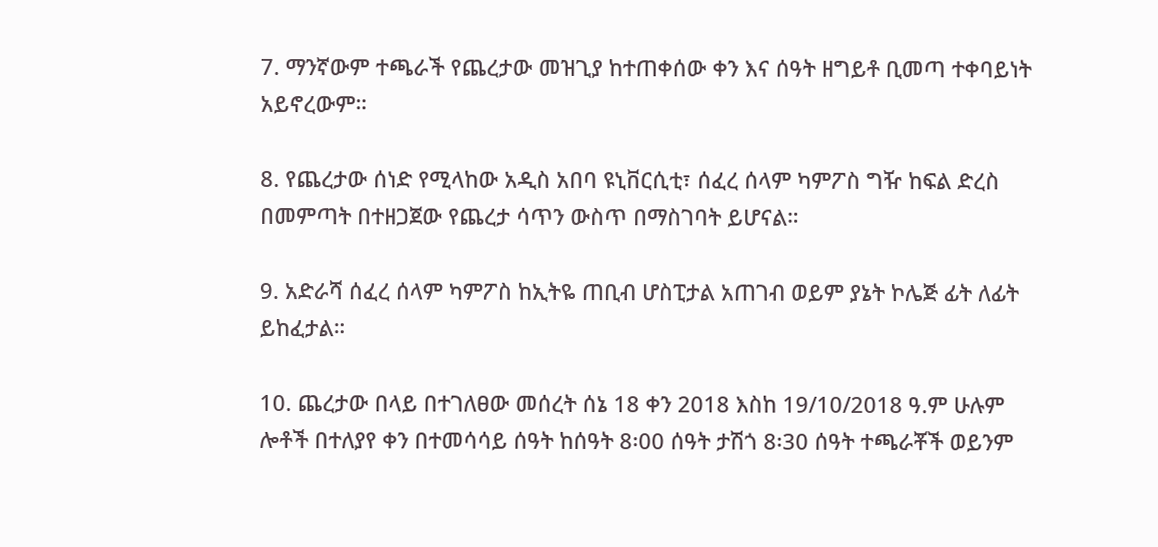7. ማንኛውም ተጫራች የጨረታው መዝጊያ ከተጠቀሰው ቀን እና ሰዓት ዘግይቶ ቢመጣ ተቀባይነት አይኖረውም።

8. የጨረታው ሰነድ የሚላከው አዲስ አበባ ዩኒቨርሲቲ፣ ሰፈረ ሰላም ካምፖስ ግዥ ከፍል ድረስ በመምጣት በተዘጋጀው የጨረታ ሳጥን ውስጥ በማስገባት ይሆናል።

9. አድራሻ ሰፈረ ሰላም ካምፖስ ከኢትዬ ጠቢብ ሆስፒታል አጠገብ ወይም ያኔት ኮሌጅ ፊት ለፊት ይከፈታል።

10. ጨረታው በላይ በተገለፀው መሰረት ሰኔ 18 ቀን 2018 እስከ 19/10/2018 ዓ.ም ሁሉም ሎቶች በተለያየ ቀን በተመሳሳይ ሰዓት ከሰዓት 8፡00 ሰዓት ታሽጎ 8፡30 ሰዓት ተጫራቾች ወይንም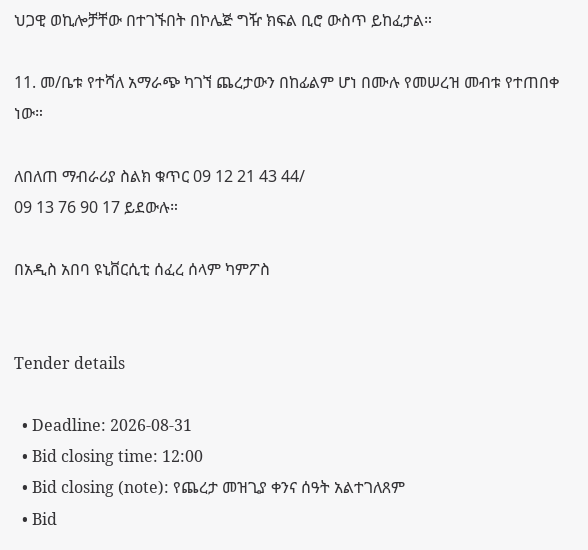ህጋዊ ወኪሎቻቸው በተገኙበት በኮሌጅ ግዥ ክፍል ቢሮ ውስጥ ይከፈታል።

11. መ/ቤቱ የተሻለ አማራጭ ካገኘ ጨረታውን በከፊልም ሆነ በሙሉ የመሠረዝ መብቱ የተጠበቀ ነው።

ለበለጠ ማብራሪያ ስልክ ቁጥር 09 12 21 43 44/
09 13 76 90 17 ይደውሉ።

በአዲስ አበባ ዩኒቨርሲቲ ሰፈረ ሰላም ካምፖስ


Tender details

  • Deadline: 2026-08-31
  • Bid closing time: 12:00
  • Bid closing (note): የጨረታ መዝጊያ ቀንና ሰዓት አልተገለጸም
  • Bid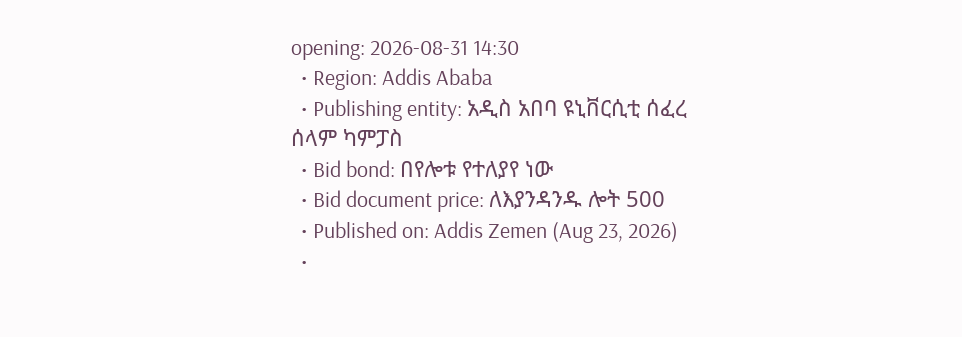opening: 2026-08-31 14:30
  • Region: Addis Ababa
  • Publishing entity: አዲስ አበባ ዩኒቨርሲቲ ሰፈረ ሰላም ካምፓስ
  • Bid bond: በየሎቱ የተለያየ ነው
  • Bid document price: ለእያንዳንዱ ሎት 500
  • Published on: Addis Zemen (Aug 23, 2026)
  •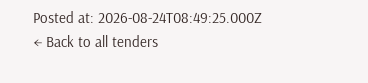Posted at: 2026-08-24T08:49:25.000Z
← Back to all tenders